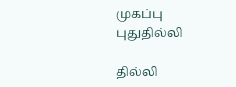முகப்பு
புதுதில்லி

தில்லி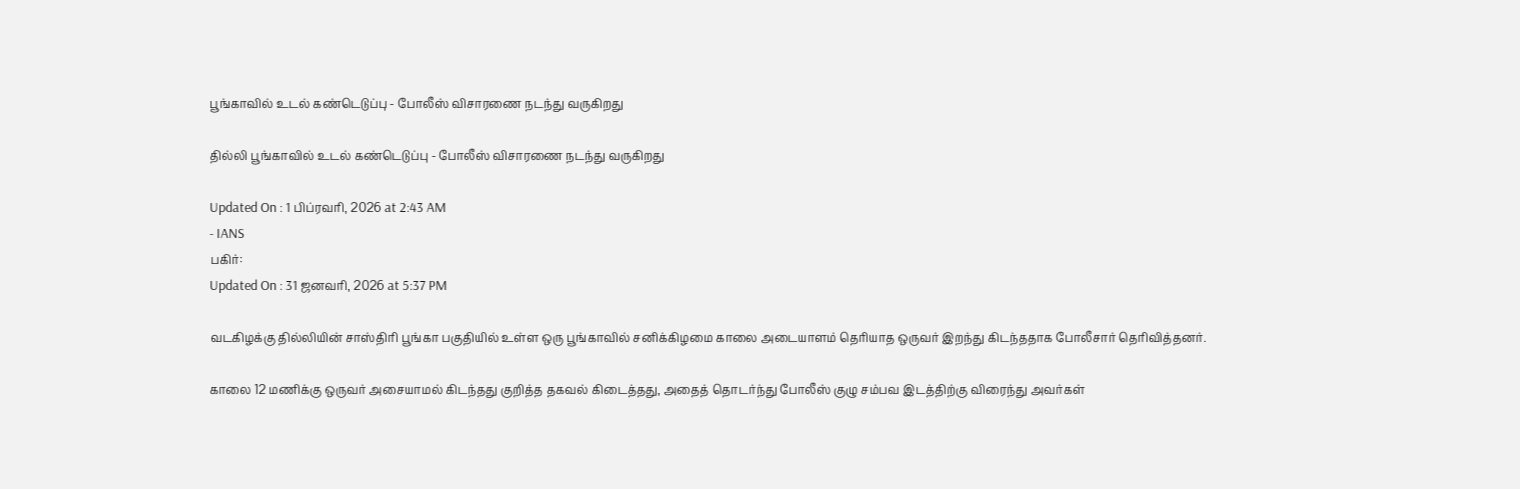பூங்காவில் உடல் கண்டெடுப்பு - போலீஸ் விசாரணை நடந்து வருகிறது

தில்லி பூங்காவில் உடல் கண்டெடுப்பு - போலீஸ் விசாரணை நடந்து வருகிறது

Updated On : 1 பிப்ரவரி, 2026 at 2:43 AM
- IANS
பகிர்:
Updated On : 31 ஜனவரி, 2026 at 5:37 PM

வடகிழக்கு தில்லியின் சாஸ்திரி பூங்கா பகுதியில் உள்ள ஒரு பூங்காவில் சனிக்கிழமை காலை அடையாளம் தெரியாத ஒருவர் இறந்து கிடந்ததாக போலீசார் தெரிவித்தனர்.

காலை 12 மணிக்கு ஒருவர் அசையாமல் கிடந்தது குறித்த தகவல் கிடைத்தது, அதைத் தொடர்ந்து போலீஸ் குழு சம்பவ இடத்திற்கு விரைந்து அவர்கள்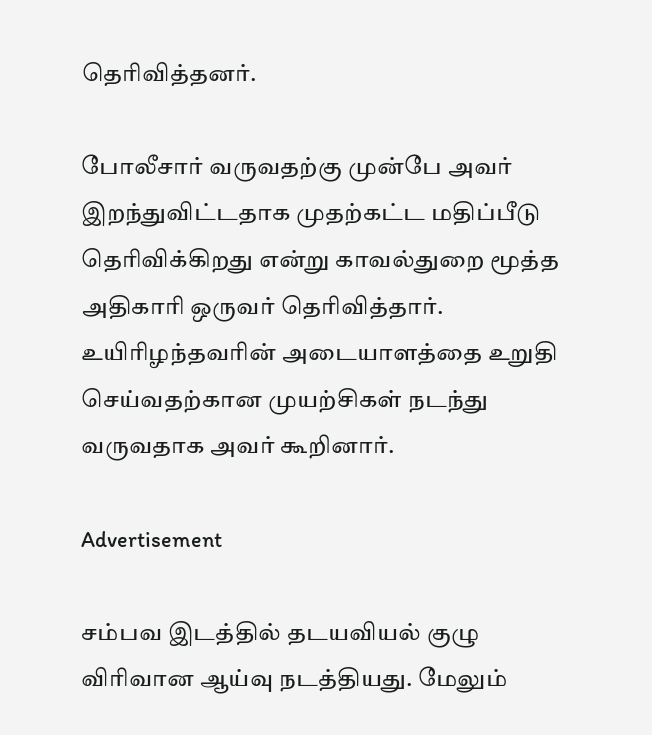தெரிவித்தனர்.

போலீசார் வருவதற்கு முன்பே அவர் இறந்துவிட்டதாக முதற்கட்ட மதிப்பீடு தெரிவிக்கிறது என்று காவல்துறை மூத்த அதிகாரி ஒருவர் தெரிவித்தார். உயிரிழந்தவரின் அடையாளத்தை உறுதி செய்வதற்கான முயற்சிகள் நடந்து வருவதாக அவர் கூறினார்.

Advertisement

சம்பவ இடத்தில் தடயவியல் குழு விரிவான ஆய்வு நடத்தியது. மேலும்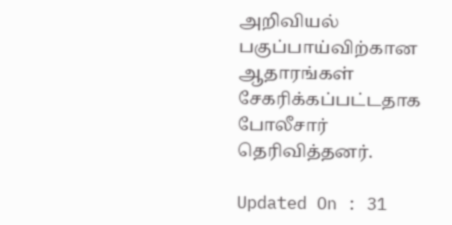அறிவியல் பகுப்பாய்விற்கான ஆதாரங்கள் சேகரிக்கப்பட்டதாக போலீசார் தெரிவித்தனர்.

Updated On : 31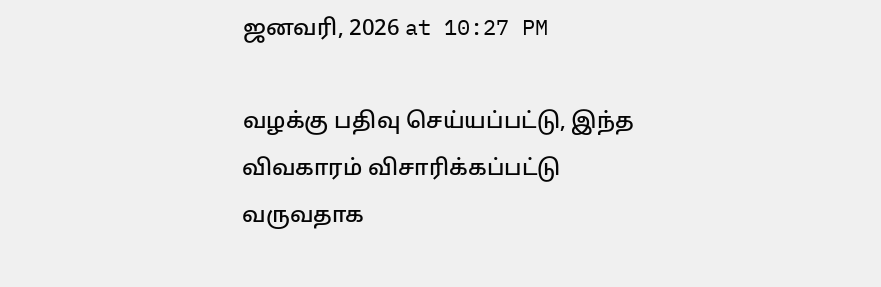ஜனவரி, 2026 at 10:27 PM

வழக்கு பதிவு செய்யப்பட்டு, இந்த விவகாரம் விசாரிக்கப்பட்டு வருவதாக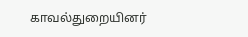காவல்துறையினர்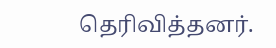தெரிவித்தனர்.